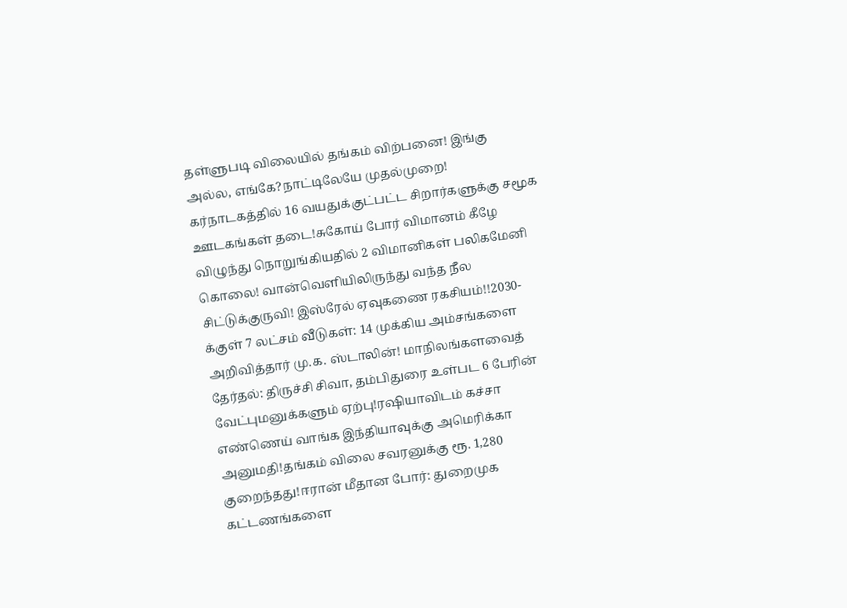தள்ளுபடி விலையில் தங்கம் விற்பனை! இங்கு அல்ல, எங்கே?நாட்டிலேயே முதல்முறை! கர்நாடகத்தில் 16 வயதுக்குட்பட்ட சிறார்களுக்கு சமூக ஊடகங்கள் தடை!சுகோய் போர் விமானம் கீழே விழுந்து நொறுங்கியதில் 2 விமானிகள் பலிகமேனி கொலை! வான்வெளியிலிருந்து வந்த நீல சிட்டுக்குருவி! இஸ்ரேல் ஏவுகணை ரகசியம்!!2030-க்குள் 7 லட்சம் வீடுகள்: 14 முக்கிய அம்சங்களை அறிவித்தார் மு.க. ஸ்டாலின்! மாநிலங்களவைத் தேர்தல்: திருச்சி சிவா, தம்பிதுரை உள்பட 6 பேரின் வேட்புமனுக்களும் ஏற்பு!ரஷியாவிடம் கச்சா எண்ணெய் வாங்க இந்தியாவுக்கு அமெரிக்கா அனுமதி!தங்கம் விலை சவரனுக்கு ரூ. 1,280 குறைந்தது!ஈரான் மீதான போர்: துறைமுக கட்டணங்களை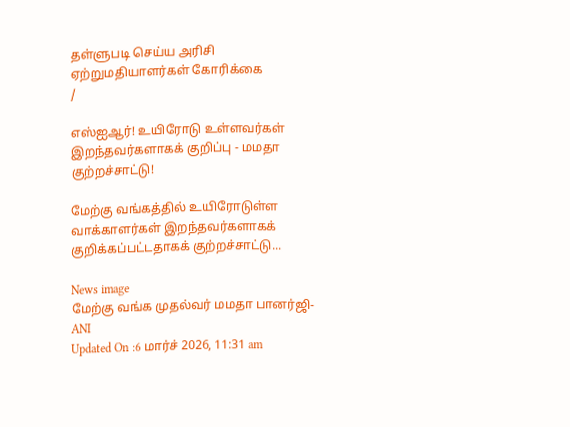தள்ளுபடி செய்ய அரிசி ஏற்றுமதியாளர்கள் கோரிக்கை
/

எஸ்ஐஆர்! உயிரோடு உள்ளவர்கள் இறந்தவர்களாகக் குறிப்பு - மமதா குற்றச்சாட்டு!

மேற்கு வங்கத்தில் உயிரோடுள்ள வாக்காளர்கள் இறந்தவர்களாகக் குறிக்கப்பட்டதாகக் குற்றச்சாட்டு...

News image
மேற்கு வங்க முதல்வர் மமதா பானர்ஜி- ANI
Updated On :6 மார்ச் 2026, 11:31 am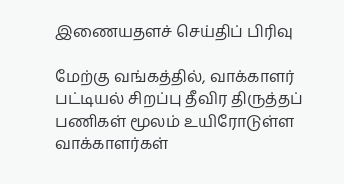இணையதளச் செய்திப் பிரிவு

மேற்கு வங்கத்தில், வாக்காளர் பட்டியல் சிறப்பு தீவிர திருத்தப் பணிகள் மூலம் உயிரோடுள்ள வாக்காளர்கள்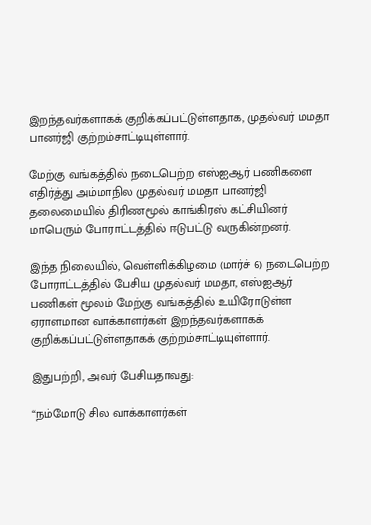இறந்தவர்களாகக் குறிக்கப்பட்டுள்ளதாக, முதல்வர் மமதா பானர்ஜி குற்றம்சாட்டியுள்ளார்.

மேற்கு வங்கத்தில் நடைபெற்ற எஸ்ஐஆர் பணிகளை எதிர்த்து அம்மாநில முதல்வர் மமதா பானர்ஜி தலைமையில் திரிணமூல் காங்கிரஸ் கட்சியினர் மாபெரும் போராட்டத்தில் ஈடுபட்டு வருகின்றனர்.

இந்த நிலையில், வெள்ளிக்கிழமை (மார்ச் 6) நடைபெற்ற போராட்டத்தில் பேசிய முதல்வர் மமதா, எஸ்ஐஆர் பணிகள் மூலம் மேற்கு வங்கத்தில் உயிரோடுள்ள ஏராளமான வாக்காளர்கள் இறந்தவர்களாகக் குறிக்கப்பட்டுள்ளதாகக் குற்றம்சாட்டியுள்ளார்.

இதுபற்றி, அவர் பேசியதாவது:

“நம்மோடு சில வாக்காளர்கள்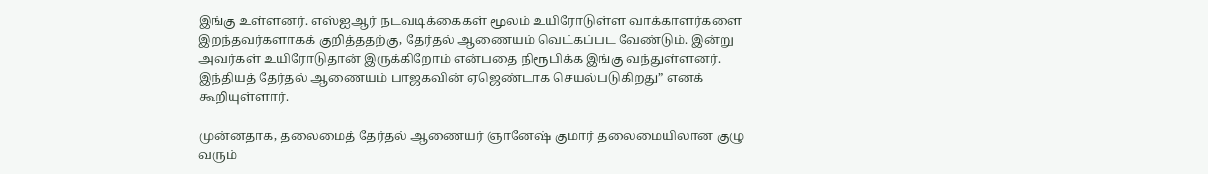இங்கு உள்ளனர். எஸ்ஐஆர் நடவடிக்கைகள் மூலம் உயிரோடுள்ள வாக்காளர்களை இறந்தவர்களாகக் குறித்ததற்கு, தேர்தல் ஆணையம் வெட்கப்பட வேண்டும். இன்று அவர்கள் உயிரோடுதான் இருக்கிறோம் என்பதை நிரூபிக்க இங்கு வந்துள்ளனர். இந்தியத் தேர்தல் ஆணையம் பாஜகவின் ஏஜெண்டாக செயல்படுகிறது” எனக் கூறியுள்ளார்.

முன்னதாக, தலைமைத் தேர்தல் ஆணையர் ஞானேஷ் குமார் தலைமையிலான குழு வரும்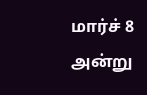மார்ச் 8 அன்று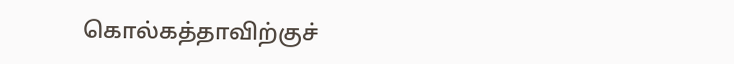கொல்கத்தாவிற்குச்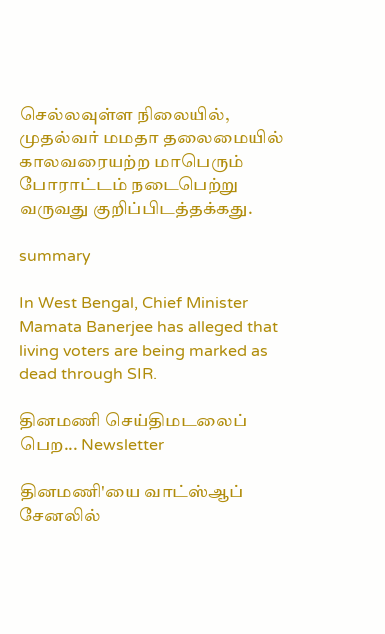செல்லவுள்ள நிலையில், முதல்வர் மமதா தலைமையில் காலவரையற்ற மாபெரும் போராட்டம் நடைபெற்று வருவது குறிப்பிடத்தக்கது.

summary

In West Bengal, Chief Minister Mamata Banerjee has alleged that living voters are being marked as dead through SIR.

தினமணி செய்திமடலைப் பெற... Newsletter

தினமணி'யை வாட்ஸ்ஆப் சேனலில்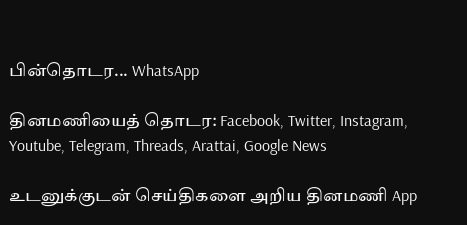பின்தொடர... WhatsApp

தினமணியைத் தொடர: Facebook, Twitter, Instagram, Youtube, Telegram, Threads, Arattai, Google News

உடனுக்குடன் செய்திகளை அறிய தினமணி App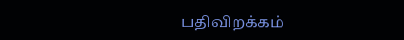பதிவிறக்கம்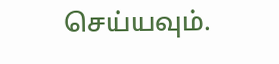செய்யவும்.